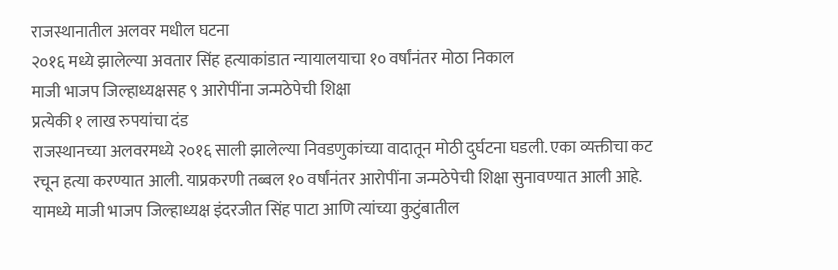राजस्थानातील अलवर मधील घटना
२०१६ मध्ये झालेल्या अवतार सिंह हत्याकांडात न्यायालयाचा १० वर्षांनंतर मोठा निकाल
माजी भाजप जिल्हाध्यक्षसह ९ आरोपींना जन्मठेपेची शिक्षा
प्रत्येकी १ लाख रुपयांचा दंड
राजस्थानच्या अलवरमध्ये २०१६ साली झालेल्या निवडणुकांच्या वादातून मोठी दुर्घटना घडली. एका व्यक्तीचा कट रचून हत्या करण्यात आली. याप्रकरणी तब्बल १० वर्षांनंतर आरोपींना जन्मठेपेची शिक्षा सुनावण्यात आली आहे. यामध्ये माजी भाजप जिल्हाध्यक्ष इंदरजीत सिंह पाटा आणि त्यांच्या कुटुंबातील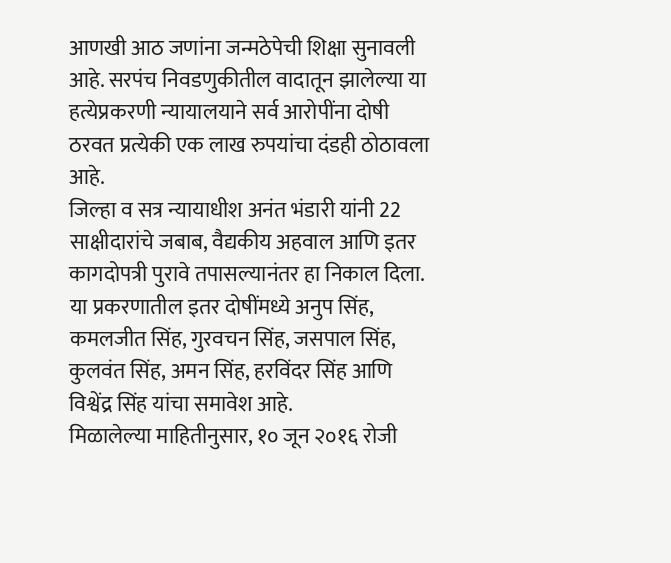आणखी आठ जणांना जन्मठेपेची शिक्षा सुनावली आहे. सरपंच निवडणुकीतील वादातून झालेल्या या हत्येप्रकरणी न्यायालयाने सर्व आरोपींना दोषी ठरवत प्रत्येकी एक लाख रुपयांचा दंडही ठोठावला आहे.
जिल्हा व सत्र न्यायाधीश अनंत भंडारी यांनी 22 साक्षीदारांचे जबाब, वैद्यकीय अहवाल आणि इतर कागदोपत्री पुरावे तपासल्यानंतर हा निकाल दिला. या प्रकरणातील इतर दोषींमध्ये अनुप सिंह, कमलजीत सिंह, गुरवचन सिंह, जसपाल सिंह, कुलवंत सिंह, अमन सिंह, हरविंदर सिंह आणि विश्वेंद्र सिंह यांचा समावेश आहे.
मिळालेल्या माहितीनुसार, १० जून २०१६ रोजी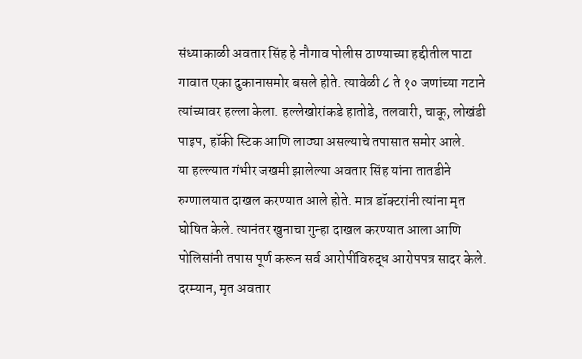संध्याकाळी अवतार सिंह हे नौगाव पोलीस ठाण्याच्या हद्दीतील पाटा गावात एका दुकानासमोर बसले होते. त्यावेळी ८ ते १० जणांच्या गटाने त्यांच्यावर हल्ला केला. हल्लेखोरांकडे हातोडे, तलवारी, चाकू, लोखंडी पाइप, हॉकी स्टिक आणि लाठ्या असल्याचे तपासात समोर आले.
या हल्ल्यात गंभीर जखमी झालेल्या अवतार सिंह यांना तातडीने रुग्णालयात दाखल करण्यात आले होते. मात्र डॉक्टरांनी त्यांना मृत घोषित केले. त्यानंतर खुनाचा गुन्हा दाखल करण्यात आला आणि पोलिसांनी तपास पूर्ण करून सर्व आरोपींविरुद्ध आरोपपत्र सादर केले. दरम्यान, मृत अवतार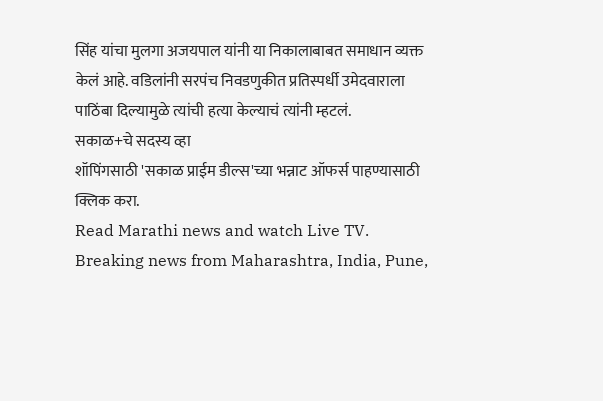सिंह यांचा मुलगा अजयपाल यांनी या निकालाबाबत समाधान व्यक्त केलं आहे. वडिलांनी सरपंच निवडणुकीत प्रतिस्पर्धी उमेदवाराला पाठिंबा दिल्यामुळे त्यांची हत्या केल्याचं त्यांनी म्हटलं.
सकाळ+चे सदस्य व्हा
शॉपिंगसाठी 'सकाळ प्राईम डील्स'च्या भन्नाट ऑफर्स पाहण्यासाठी क्लिक करा.
Read Marathi news and watch Live TV. Breaking news from Maharashtra, India, Pune,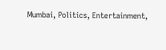Mumbai, Politics, Entertainment,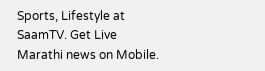Sports, Lifestyle at SaamTV. Get Live Marathi news on Mobile.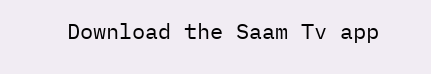Download the Saam Tv app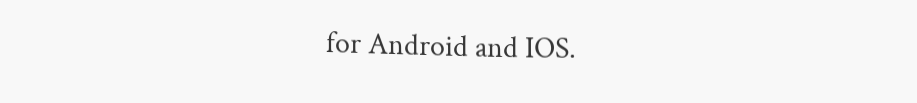for Android and IOS.